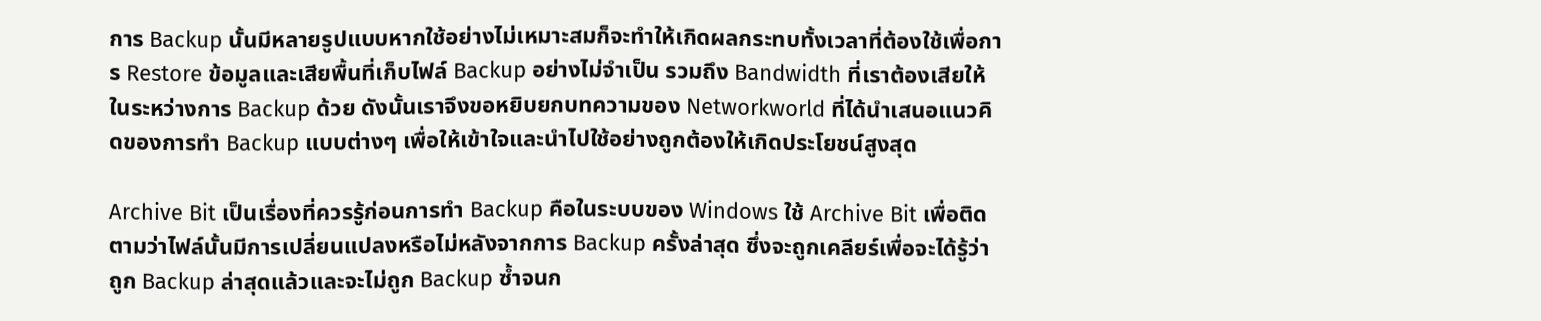การ Backup นั้นมีหลายรูปแบบหากใช้อย่างไม่เหมาะสมก็จะทำให้เกิดผลกระทบทั้งเวลาที่ต้องใช้เพื่อการ Restore ข้อมูลและเสียพื้นที่เก็บไฟล์ Backup อย่างไม่จำเป็น รวมถึง Bandwidth ที่เราต้องเสียให้ในระหว่างการ Backup ด้วย ดังนั้นเราจึงขอหยิบยกบทความของ Networkworld ที่ได้นำเสนอแนวคิดของการทำ Backup แบบต่างๆ เพื่อให้เข้าใจและนำไปใช้อย่างถูกต้องให้เกิดประโยชน์สูงสุด

Archive Bit เป็นเรื่องที่ควรรู้ก่อนการทำ Backup คือในระบบของ Windows ใช้ Archive Bit เพื่อติดตามว่าไฟล์นั้นมีการเปลี่ยนแปลงหรือไม่หลังจากการ Backup ครั้งล่าสุด ซึ่งจะถูกเคลียร์เพื่อจะได้รู้ว่าถูก Backup ล่าสุดแล้วและจะไม่ถูก Backup ซ้ำจนก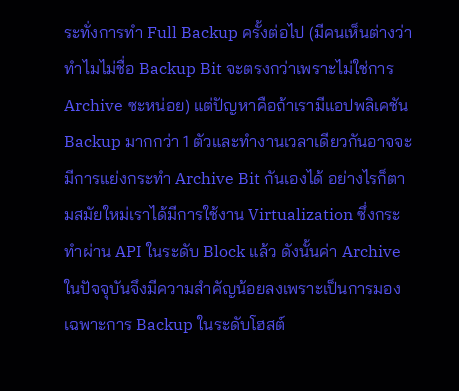ระทั่งการทำ Full Backup ครั้งต่อไป (มีคนเห็นต่างว่าทำไมไม่ชื่อ Backup Bit จะตรงกว่าเพราะไม่ใช่การ Archive ซะหน่อย) แต่ปัญหาคือถ้าเรามีแอปพลิเคชัน Backup มากกว่า 1 ตัวและทำงานเวลาเดียวกันอาจจะมีการแย่งกระทำ Archive Bit กันเองได้ อย่างไรก็ตามสมัยใหม่เราได้มีการใช้งาน Virtualization ซึ่งกระทำผ่าน API ในระดับ Block แล้ว ดังนั้นค่า Archive ในปัจจุบันจึงมีความสำคัญน้อยลงเพราะเป็นการมองเฉพาะการ Backup ในระดับโฮสต์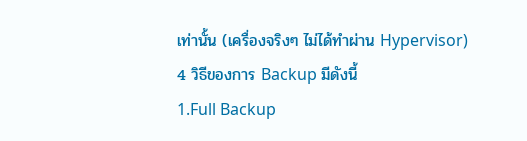เท่านั้น (เครื่องจริงๆ ไม่ได้ทำผ่าน Hypervisor)
4 วิธีของการ Backup มีดังนี้
1.Full Backup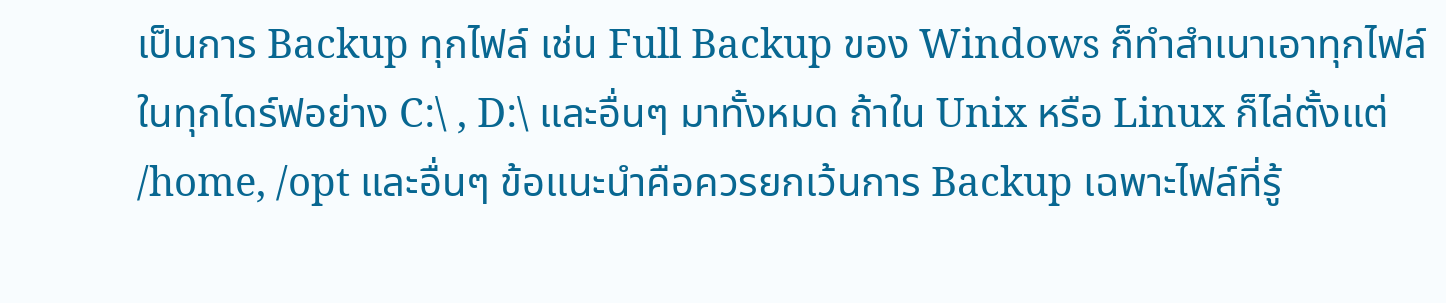เป็นการ Backup ทุกไฟล์ เช่น Full Backup ของ Windows ก็ทำสำเนาเอาทุกไฟล์ในทุกไดร์ฟอย่าง C:\ , D:\ และอื่นๆ มาทั้งหมด ถ้าใน Unix หรือ Linux ก็ไล่ตั้งแต่ /home, /opt และอื่นๆ ข้อแนะนำคือควรยกเว้นการ Backup เฉพาะไฟล์ที่รู้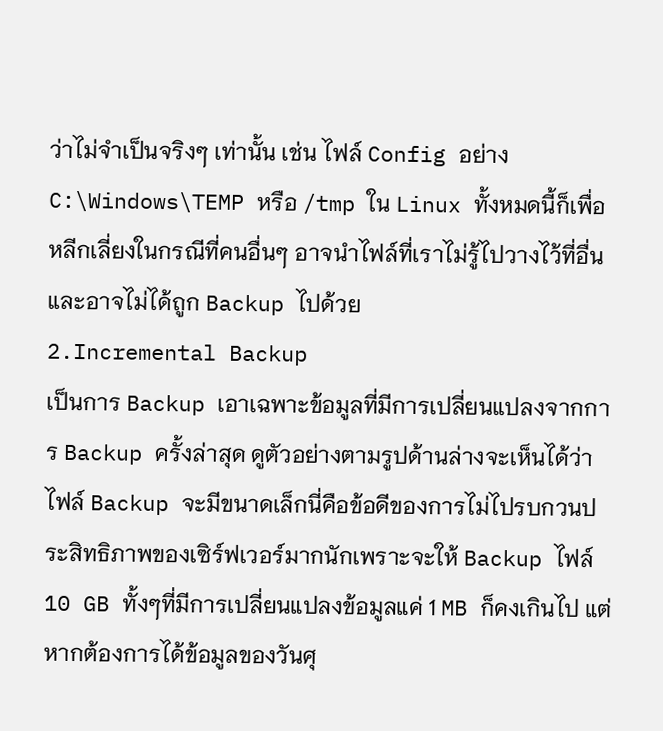ว่าไม่จำเป็นจริงๆ เท่านั้น เช่น ไฟล์ Config อย่าง C:\Windows\TEMP หรือ /tmp ใน Linux ทั้งหมดนี้ก็เพื่อหลีกเลี่ยงในกรณีที่คนอื่นๆ อาจนำไฟล์ที่เราไม่รู้ไปวางไว้ที่อื่นและอาจไม่ได้ถูก Backup ไปด้วย
2.Incremental Backup
เป็นการ Backup เอาเฉพาะข้อมูลที่มีการเปลี่ยนแปลงจากการ Backup ครั้งล่าสุด ดูตัวอย่างตามรูปด้านล่างจะเห็นได้ว่าไฟล์ Backup จะมีขนาดเล็กนี่คือข้อดีของการไม่ไปรบกวนประสิทธิภาพของเซิร์ฟเวอร์มากนักเพราะจะให้ Backup ไฟล์ 10 GB ทั้งๆที่มีการเปลี่ยนแปลงข้อมูลแค่ 1 MB ก็คงเกินไป แต่หากต้องการได้ข้อมูลของวันศุ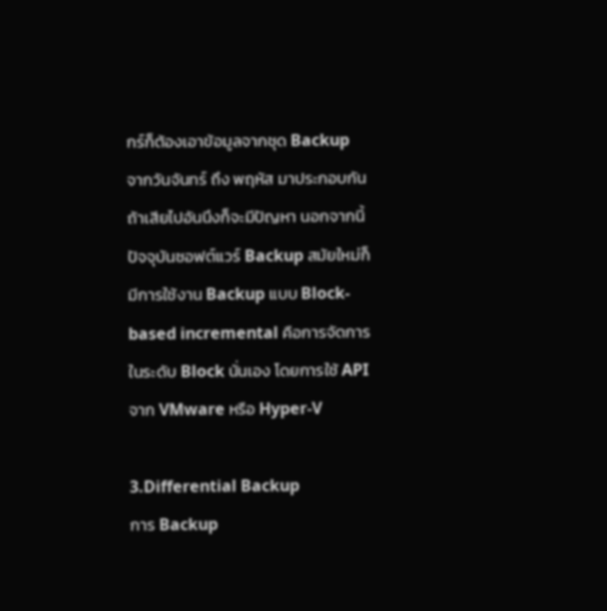กร์ก็ต้องเอาข้อมูลจากชุด Backup จากวันจันทร์ ถึง พฤหัส มาประกอบกันถ้าเสียไปอันนึงก็จะมีปัญหา นอกจากนี้ปัจจุบันซอฟต์แวร์ Backup สมัยใหม่ก็มีการใช้งาน Backup แบบ Block-based incremental คือการจัดการในระดับ Block นั่นเอง โดยการใช้ API จาก VMware หรือ Hyper-V

3.Differential Backup
การ Backup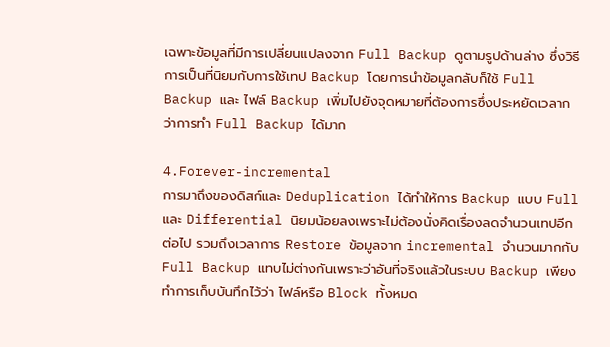เฉพาะข้อมูลที่มีการเปลี่ยนแปลงจาก Full Backup ดูตามรูปด้านล่าง ซึ่งวิธีการเป็นที่นิยมกับการใช้เทป Backup โดยการนำข้อมูลกลับก็ใช้ Full Backup และ ไฟล์ Backup เพิ่มไปยังจุดหมายที่ต้องการซึ่งประหยัดเวลากว่าการทำ Full Backup ได้มาก

4.Forever-incremental
การมาถึงของดิสก์และ Deduplication ได้ทำให้การ Backup แบบ Full และ Differential นิยมน้อยลงเพราะไม่ต้องนั่งคิดเรื่องลดจำนวนเทปอีกต่อไป รวมถึงเวลาการ Restore ข้อมูลจาก incremental จำนวนมากกับ Full Backup แทบไม่ต่างกันเพราะว่าอันที่จริงแล้วในระบบ Backup เพียงทำการเก็บบันทึกไว้ว่า ไฟล์หรือ Block ทั้งหมด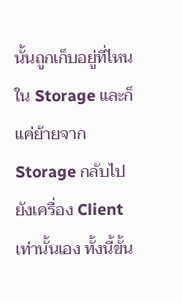นั้นถูกเก็บอยู่ที่ไหนใน Storage และก็แค่ย้ายจาก Storage กลับไปยังเครื่อง Client เท่านั้นเอง ทั้งนี้ขั้น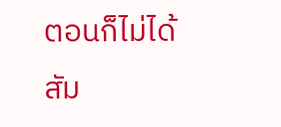ตอนก็ไม่ได้สัม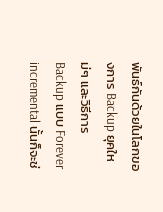พันธ์กันด้วยในโลกของการ Backup ยุคใหม่ๆ และวิธีการ Backup แบบ Forever incremental นั้นก็จะช่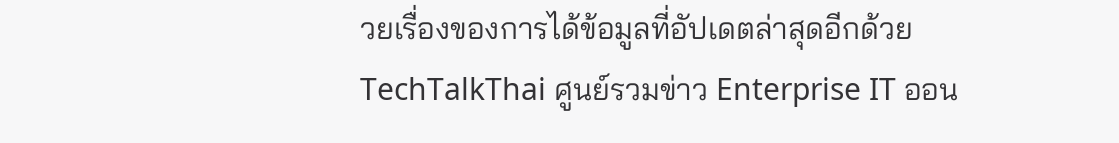วยเรื่องของการได้ข้อมูลที่อัปเดตล่าสุดอีกด้วย
TechTalkThai ศูนย์รวมข่าว Enterprise IT ออน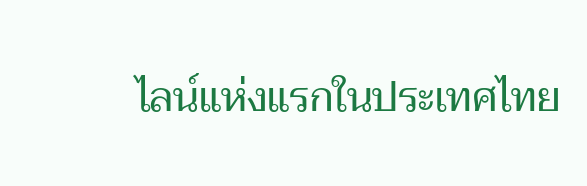ไลน์แห่งแรกในประเทศไทย